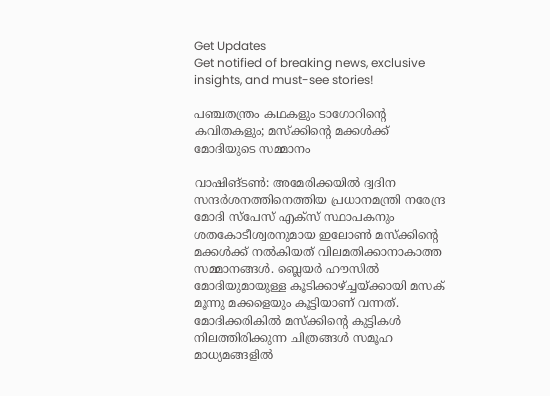Get Updates
Get notified of breaking news, exclusive insights, and must-see stories!

പഞ്ചതന്ത്രം കഥകളും ടാഗോറിന്റെ കവിതകളും; മസ്‌ക്കിന്റെ മക്കള്‍ക്ക് മോദിയുടെ സമ്മാനം

വാഷിങ്ടണ്‍: അമേരിക്കയില്‍ ദ്വദിന സന്ദര്‍ശനത്തിനെത്തിയ പ്രധാനമന്ത്രി നരേന്ദ്ര മോദി സ്‌പേസ് എക്‌സ് സ്ഥാപകനും ശതകോടീശ്വരനുമായ ഇലോണ്‍ മസ്‌ക്കിന്റെ മക്കള്‍ക്ക് നല്‍കിയത് വിലമതിക്കാനാകാത്ത സമ്മാനങ്ങള്‍. ബ്ലെയര്‍ ഹൗസില്‍ മോദിയുമായുള്ള കൂടിക്കാഴ്ച്ചയ്ക്കായി മസക് മൂന്നു മക്കളെയും കൂട്ടിയാണ് വന്നത്. മോദിക്കരികില്‍ മസ്‌ക്കിന്റെ കുട്ടികള്‍ നിലത്തിരിക്കുന്ന ചിത്രങ്ങള്‍ സമൂഹ മാധ്യമങ്ങളില്‍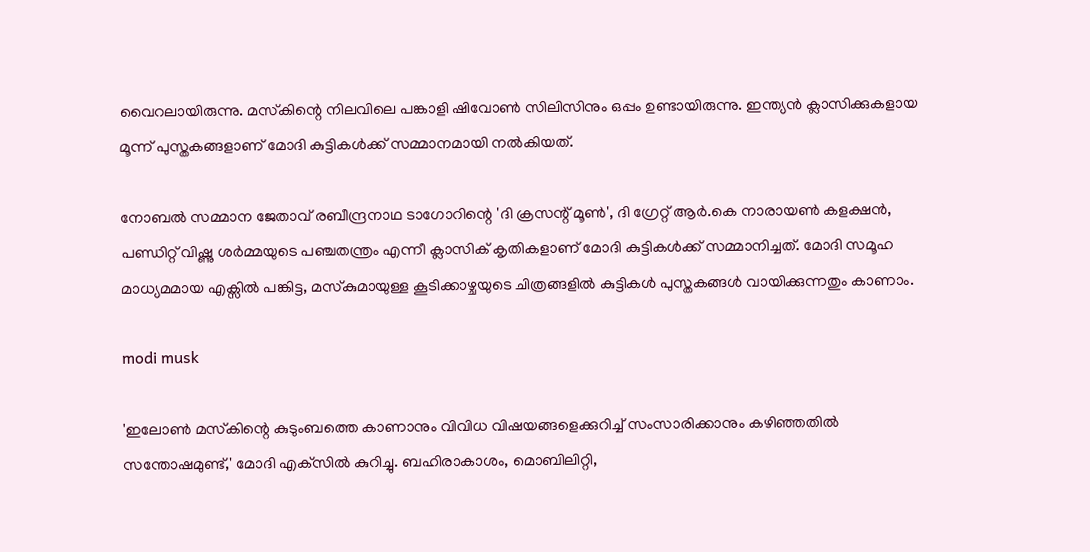വൈറലായിരുന്നു. മസ്‌കിന്റെ നിലവിലെ പങ്കാളി ഷിവോണ്‍ സിലിസിനും ഒപ്പം ഉണ്ടായിരുന്നു. ഇന്ത്യന്‍ ക്ലാസിക്കുകളായ മൂന്ന് പുസ്തകങ്ങളാണ് മോദി കുട്ടികള്‍ക്ക് സമ്മാനമായി നല്‍കിയത്.

നോബല്‍ സമ്മാന ജേതാവ് രബീന്ദ്രനാഥ ടാഗോറിന്റെ 'ദി ക്രസന്റ് മൂണ്‍', ദി ഗ്രേറ്റ് ആര്‍.കെ നാരായണ്‍ കളക്ഷന്‍, പണ്ഡിറ്റ് വിഷ്ണു ശര്‍മ്മയുടെ പഞ്ചതന്ത്രം എന്നീ ക്ലാസിക് കൃതികളാണ് മോദി കുട്ടികള്‍ക്ക് സമ്മാനിച്ചത്. മോദി സമൂഹ മാധ്യമമായ എക്സില്‍ പങ്കിട്ട, മസ്‌കുമായുള്ള കൂടിക്കാഴ്ചയുടെ ചിത്രങ്ങളില്‍ കുട്ടികള്‍ പുസ്തകങ്ങള്‍ വായിക്കുന്നതും കാണാം.

modi musk

'ഇലോണ്‍ മസ്‌കിന്റെ കുടുംബത്തെ കാണാനും വിവിധ വിഷയങ്ങളെക്കുറിച്ച് സംസാരിക്കാനും കഴിഞ്ഞതില്‍ സന്തോഷമുണ്ട്,' മോദി എക്‌സില്‍ കുറിച്ചു. ബഹിരാകാശം, മൊബിലിറ്റി,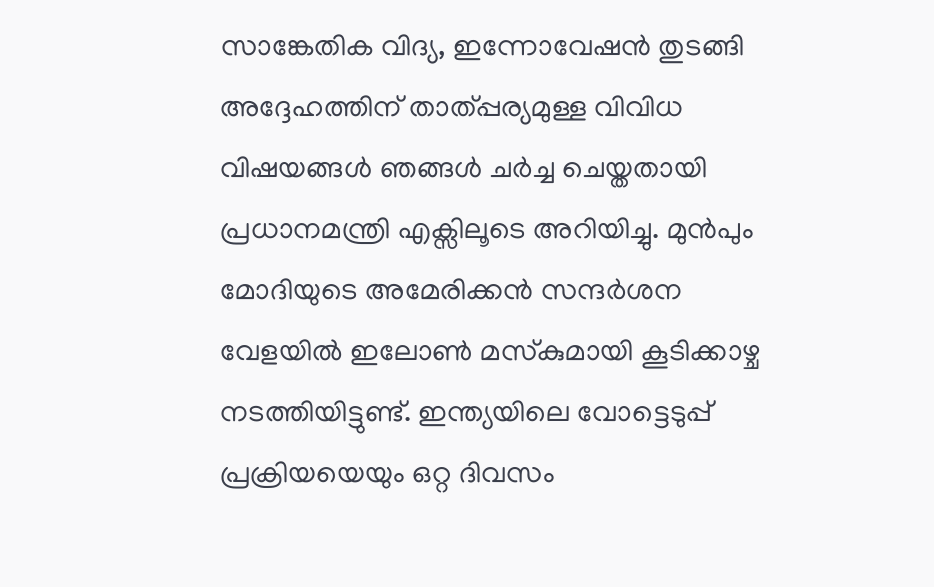സാങ്കേതിക വിദ്യ, ഇന്നോവേഷന്‍ തുടങ്ങി അദ്ദേഹത്തിന് താത്പ്പര്യമുള്ള വിവിധ വിഷയങ്ങള്‍ ഞങ്ങള്‍ ചര്‍ച്ച ചെയ്തതായി പ്രധാനമന്ത്രി എക്സിലൂടെ അറിയിച്ചു. മുന്‍പും മോദിയുടെ അമേരിക്കന്‍ സന്ദര്‍ശന വേളയില്‍ ഇലോണ്‍ മസ്‌കുമായി കൂടിക്കാഴ്ച നടത്തിയിട്ടുണ്ട്. ഇന്ത്യയിലെ വോട്ടെടുപ്പ് പ്രക്രിയയെയും ഒറ്റ ദിവസം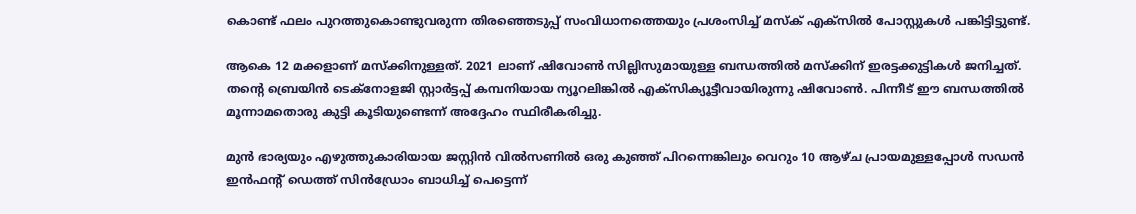കൊണ്ട് ഫലം പുറത്തുകൊണ്ടുവരുന്ന തിരഞ്ഞെടുപ്പ് സംവിധാനത്തെയും പ്രശംസിച്ച് മസ്‌ക് എക്‌സില്‍ പോസ്റ്റുകള്‍ പങ്കിട്ടിട്ടുണ്ട്.

ആകെ 12 മക്കളാണ് മസ്‌ക്കിനുള്ളത്. 2021 ലാണ് ഷിവോണ്‍ സില്ലിസുമായുള്ള ബന്ധത്തില്‍ മസ്‌ക്കിന് ഇരട്ടക്കുട്ടികള്‍ ജനിച്ചത്. തന്റെ ബ്രെയിന്‍ ടെക്നോളജി സ്റ്റാര്‍ട്ടപ്പ് കമ്പനിയായ ന്യൂറലിങ്കില്‍ എക്സിക്യൂട്ടീവായിരുന്നു ഷിവോണ്‍. പിന്നീട് ഈ ബന്ധത്തില്‍ മൂന്നാമതൊരു കുട്ടി കൂടിയുണ്ടെന്ന് അദ്ദേഹം സ്ഥിരീകരിച്ചു.

മുന്‍ ഭാര്യയും എഴുത്തുകാരിയായ ജസ്റ്റിന്‍ വില്‍സണില്‍ ഒരു കുഞ്ഞ് പിറന്നെങ്കിലും വെറും 10 ആഴ്ച പ്രായമുള്ളപ്പോള്‍ സഡന്‍ ഇന്‍ഫന്റ് ഡെത്ത് സിന്‍ഡ്രോം ബാധിച്ച് പെട്ടെന്ന്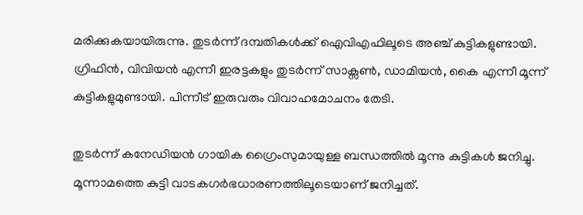മരിക്കുകയായിരുന്നു. തുടര്‍ന്ന് ദമ്പതികള്‍ക്ക് ഐവിഎഫിലൂടെ അഞ്ച് കുട്ടികളുണ്ടായി. ഗ്രിഫിന്‍, വിവിയന്‍ എന്നീ ഇരട്ടകളും തുടര്‍ന്ന് സാക്സണ്‍, ഡാമിയന്‍, കൈ എന്നീ മൂന്ന് കുട്ടികളുമുണ്ടായി. പിന്നീട് ഇരുവരും വിവാഹമോചനം തേടി.

തുടര്‍ന്ന് കനേഡിയന്‍ ഗായിക ഗ്രൈംസുമായുള്ള ബന്ധത്തില്‍ മൂന്നു കുട്ടികള്‍ ജനിച്ചു. മൂന്നാമത്തെ കുട്ടി വാടകഗര്‍ഭധാരണത്തിലൂടെയാണ് ജനിച്ചത്.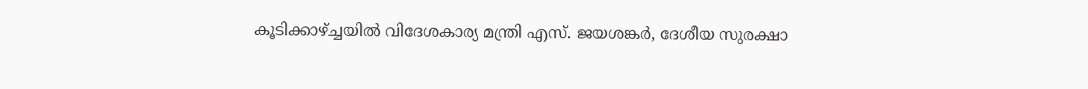കൂടിക്കാഴ്ച്ചയില്‍ വിദേശകാര്യ മന്ത്രി എസ്. ജയശങ്കര്‍, ദേശീയ സുരക്ഷാ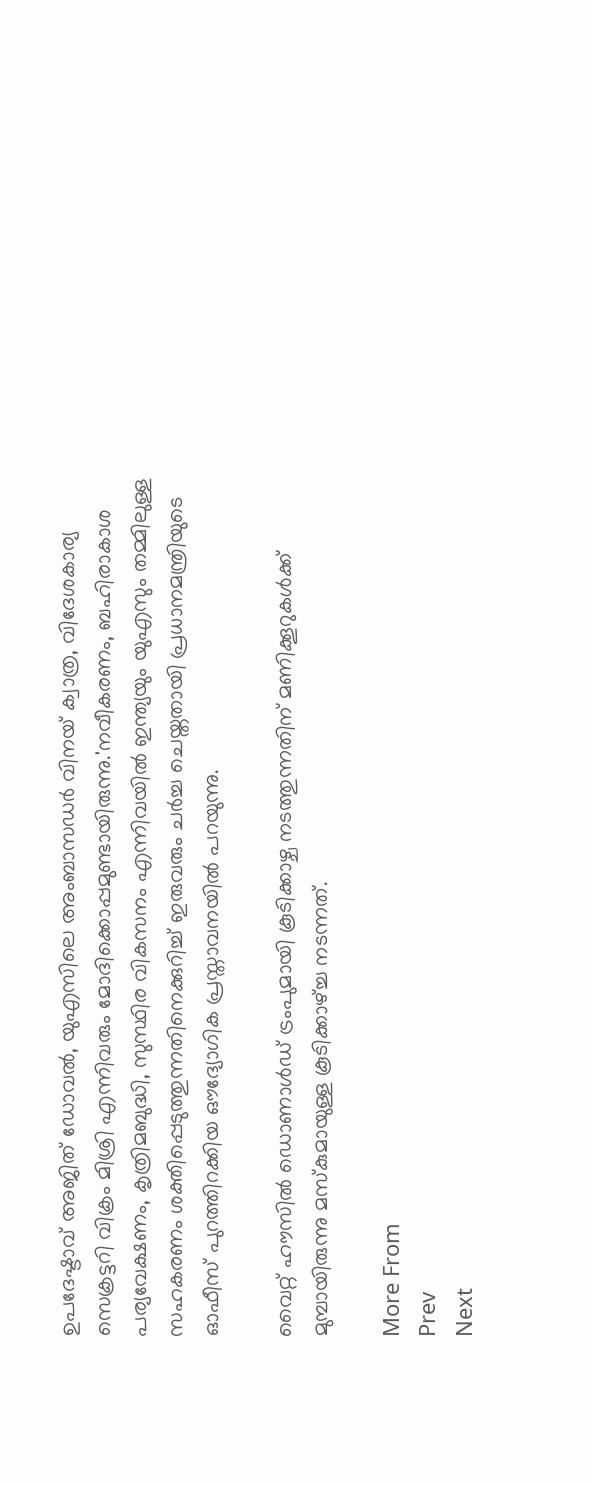ഉപദേഷ്ടാവ് അജിത് ഡോവല്‍, യുഎസിലെ അംബാസഡര്‍ വിനയ് ക്വാത്ര, വിദേശകാര്യ സെക്രട്ടറി വിക്രം മിശ്രി എന്നിവരും മോദിക്കൊപ്പമുണ്ടായിരുന്നു.'നവീകരണം, ബഹിരാകാശ പര്യവേക്ഷണം, കൃത്രിമബുദ്ധി, സുസ്ഥിര വികസനം എന്നിവയില്‍ ഇന്ത്യയും യുഎസും തമ്മിലുള്ള സഹകരണം ശക്തിപ്പെടുത്തുന്നതിനെക്കുറിച്ച് ഇരുവരും ചര്‍ച്ച ചെയ്തതായി പ്രധാനമന്ത്രിയുടെ ഓഫീസ് പുറത്തിറക്കിയ ഔദ്യോഗിക പ്രസ്താവനയില്‍ പറയുന്നു.

വൈറ്റ് ഹൗസില്‍ ഡൊണാള്‍ഡ് ട്രംപുമായി കൂടിക്കാഴ്ച നടത്തുന്നതിന് മണിക്കൂറുകള്‍ക്ക് മുമ്പായിരുന്നു മസ്‌കുമായുള്ള കൂടിക്കാഴ്ച്ച നടന്നത്.

More From
Prev
Next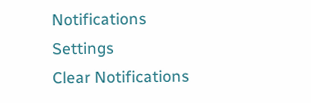Notifications
Settings
Clear Notifications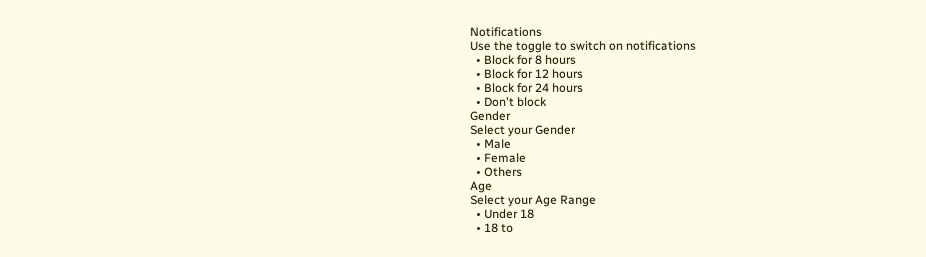Notifications
Use the toggle to switch on notifications
  • Block for 8 hours
  • Block for 12 hours
  • Block for 24 hours
  • Don't block
Gender
Select your Gender
  • Male
  • Female
  • Others
Age
Select your Age Range
  • Under 18
  • 18 to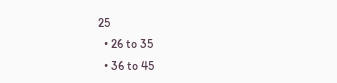25
  • 26 to 35
  • 36 to 45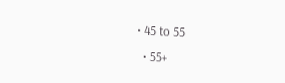• 45 to 55
  • 55+